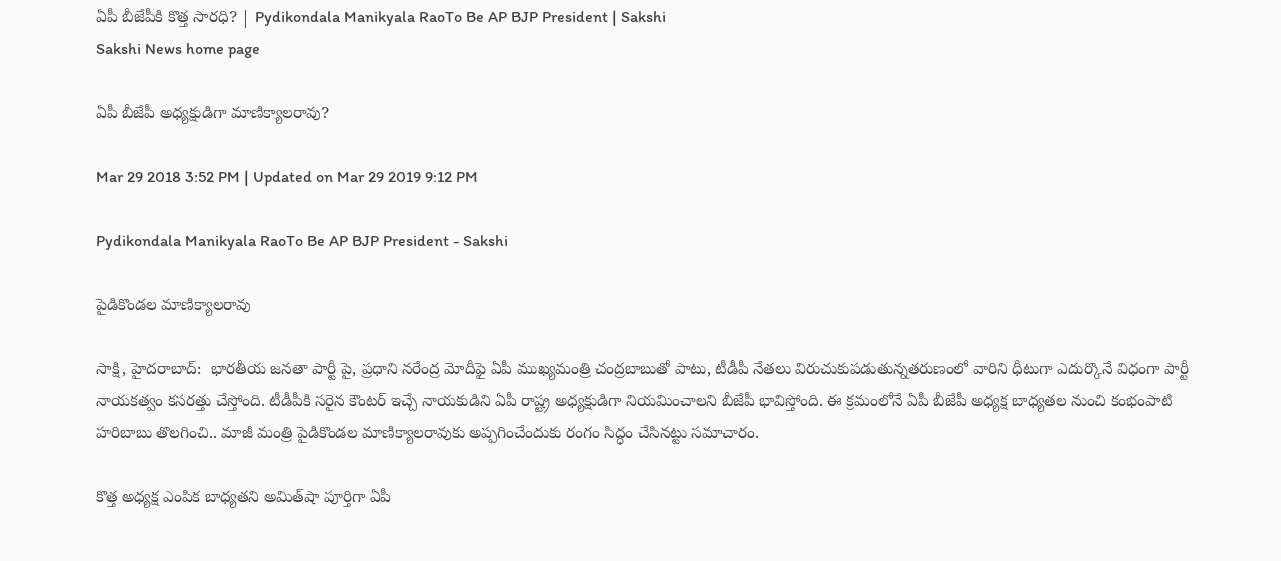ఏపీ బీజేపీకి కొత్త సారధి? | Pydikondala Manikyala RaoTo Be AP BJP President | Sakshi
Sakshi News home page

ఏపీ బీజేపీ అధ్యక్షుడిగా మాణిక్యాల‌రావు?

Mar 29 2018 3:52 PM | Updated on Mar 29 2019 9:12 PM

Pydikondala Manikyala RaoTo Be AP BJP President - Sakshi

పైడికొండల మాణిక్యాలరావు

సాక్షి, హైదరాబాద్‌:  భారతీయ జనతా పార్టీ పై, ప్రధాని నరేంద్ర మోదీఫై ఏపీ ముఖ్యమంత్రి చంద్రబాబుతో పాటు, టీడీపీ నేతలు విరుచుకుపడుతున్నతరుణంలో వారిని ధీటుగా ఎదుర్కొనే విధంగా పార్టీ నాయకత్వం కసరత్తు చేస్తోంది. టీడీపీకి స‌రైన కౌంట‌ర్ ఇచ్చే నాయకుడిని ఏపీ రాష్ట్ర అధ్యక్షుడిగా నియమించాలని బీజేపీ భావిస్తోంది. ఈ క్రమంలోనే ఏపీ బీజేపీ అధ్యక్ష బాధ్యతల నుంచి కంభంపాటి హరిబాబు తొలగించి.. మాజీ మంత్రి పైడికొండల మాణిక్యాలరావుకు అప్పగించేందుకు రంగం సిద్ధం చేసినట్టు సమాచారం.

కొత్త అధ్యక్ష ఎంపిక బాధ్యత‌ని అమిత్‌షా పూర్తిగా ఏపీ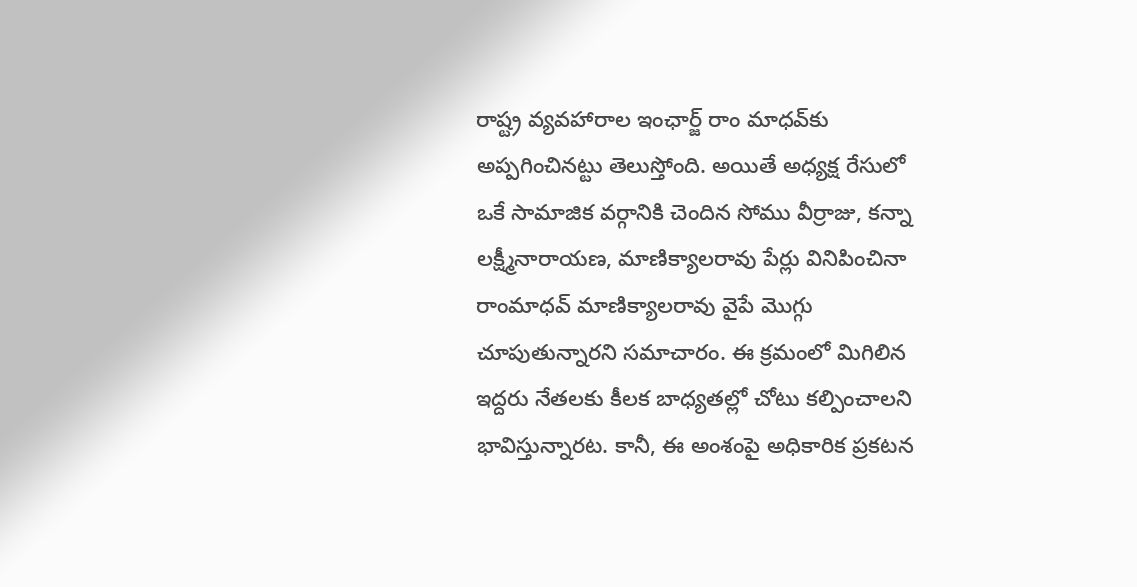రాష్ట్ర వ్యవహారాల ఇంఛార్జ్‌ రాం మాధ‌వ్‌కు అప్పగించినట్టు తెలుస్తోంది. అయితే అధ్యక్ష రేసులో ఒకే సామాజిక‌ వ‌ర్గానికి చెందిన‌ సోము వీర్రాజు, క‌న్నా ల‌క్ష్మీనారాయ‌ణ‌, మాణిక్యాల‌రావు పేర్లు వినిపించినా రాంమాధ‌వ్ మాణిక్యాల‌రావు వైపే మొగ్గు చూపుతున్నారని స‌మాచారం. ఈ క్రమంలో మిగిలిన ఇద్దరు నేతలకు కీలక బాధ్యతల్లో చోటు కల్పించాలని భావిస్తున్నారట. కానీ, ఈ అంశంపై అధికారిక ప్రకటన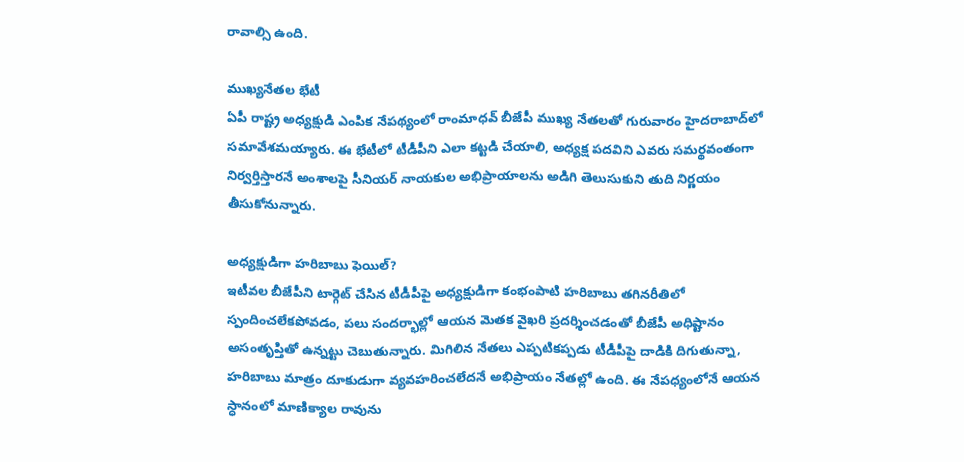రావాల్సి ఉంది.

ముఖ్యనేతల భేటీ
ఏపీ రాష్ట్ర అధ్యక్షుడి ఎంపిక నేపథ్యంలో రాంమాధవ్‌ బీజేపీ ముఖ్య నేతలతో గురువారం హైదరాబాద్‌లో సమావేశమయ్యారు. ఈ భేటీలో టీడీపీని ఎలా కట్టడి చేయాలి, అధ్యక్ష పదవిని ఎవరు సమర్థవంతంగా నిర్వర్తిస్తారనే అంశాలపై సీనియర్‌ నాయకుల అభిప్రాయాలను అడిగి తెలుసుకుని తుది నిర్ణయం తీసుకోనున్నారు.

అధ్యక్షుడిగా హరిబాబు ఫెయిల్‌?
ఇటీవల బీజేపీని టార్గెట్‌ చేసిన టీడీపీపై అధ్యక్షుడిగా కంభంపాటి హరిబాబు తగినరీతిలో స్పందించలేకపోవడం, పలు సందర్భాల్లో ఆయన మెతక వైఖరి ప్రదర్శించడంతో బీజేపీ అధిష్టానం అసంతృప్తితో ఉన్నట్టు చెబుతున్నారు. మిగిలిన నేతలు ఎప్పటికప్పడు టీడీపీపై దాడికి దిగుతున్నా, హరిబాబు మాత్రం దూకుడుగా వ్యవహరించలేదనే అభిప్రాయం నేతల్లో ఉంది. ఈ నేపధ్యంలోనే ఆయన స్ధానంలో మాణిక్యాల రావును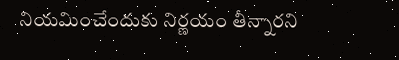నియమించేందుకు నిర్ణయం తీన్నారని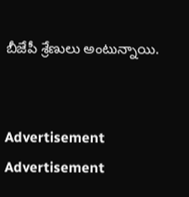బీజేపీ శ్రేణులు అంటున్నాయి.


Advertisement
Advertisement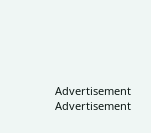Advertisement
Advertisement